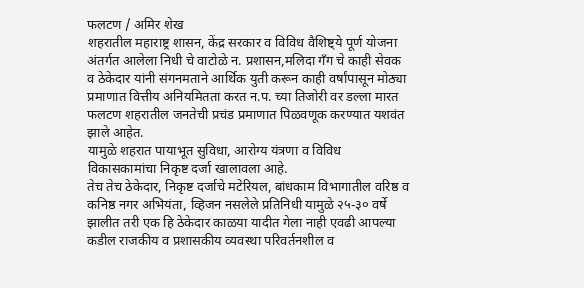फलटण / अमिर शेख
शहरातील महाराष्ट्र शासन, केंद्र सरकार व विविध वैशिष्ट्ये पूर्ण योजना अंतर्गत आलेला निधी चे वाटोळे न. प्रशासन,मलिदा गँग चे काही सेवक व ठेकेदार यांनी संगनमताने आर्थिक युती करून काही वर्षांपासून मोठ्या प्रमाणात वित्तीय अनियमितता करत न.प. च्या तिजोरी वर डल्ला मारत फलटण शहरातील जनतेची प्रचंड प्रमाणात पिळवणूक करण्यात यशवंत झाले आहेत.
यामुळे शहरात पायाभूत सुविधा, आरोग्य यंत्रणा व विविध विकासकामांचा निकृष्ट दर्जा खालावला आहे.
तेच तेच ठेकेदार, निकृष्ट दर्जाचे मटेरियल, बांधकाम विभागातील वरिष्ठ व कनिष्ठ नगर अभियंता, व्हिजन नसलेले प्रतिनिधी यामुळे २५-३० वर्षे झालीत तरी एक हि ठेकेदार काळया यादीत गेला नाही एवढी आपल्या कडील राजकीय व प्रशासकीय व्यवस्था परिवर्तनशील व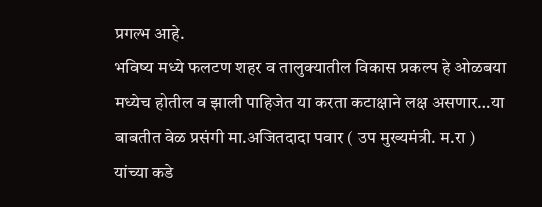प्रगल्भ आहे.
भविष्य मध्ये फलटण शहर व तालुक्यातील विकास प्रकल्प हे ओळबया मध्येच होतील व झाली पाहिजेत या करता कटाक्षाने लक्ष असणार…या बाबतीत वेळ प्रसंगी मा.अजितदादा पवार ( उप मुख्यमंत्री. म.रा ) यांच्या कडे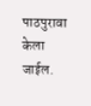पाठपुरावा केला जाईल.